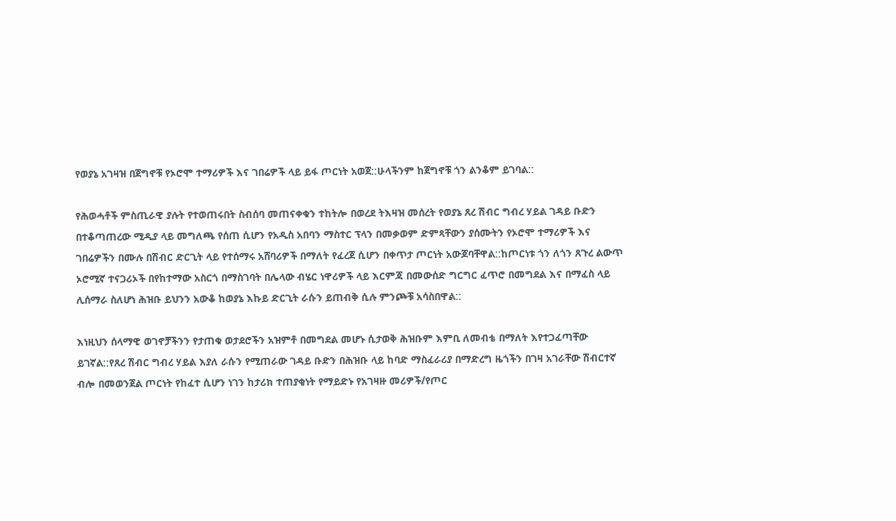የወያኔ አገዛዝ በጀግኖቹ የኦሮሞ ተማሪዎች እና ገበሬዎች ላይ ይፋ ጦርነት አወጀ::ሁላችንም ከጀግኖቹ ጎን ልንቆም ይገባል::

የሕወሓቶች ምስጢራዊ ያሉት የተወጠሩበት ስብሰባ መጠናቀቁን ተከትሎ በወረደ ትእዛዝ መሰረት የወያኔ ጸረ ሽብር ግብረ ሃይል ገዳይ ቡድን በተቆጣጠረው ሚዲያ ላይ መግለጫ የሰጠ ሲሆን የአዲስ አበባን ማስተር ፕላን በመቃወም ድምጻቸውን ያሰሙትን የኦሮሞ ተማሪዎች እና ገበሬዎችን በሙሉ በሽብር ድርጊት ላይ የተሰማሩ አሸባሪዎች በማለት የፈረጀ ሲሆን በቀጥታ ጦርነት አውጆባቸዋል::ከጦርነቱ ጎን ለጎን ጸጉረ ልውጥ ኦሮሚኛ ተናጋሪኦች በየከተማው አስርጎ በማስገባት በሌላው ብሄር ነዋሪዎች ላይ እርምጃ በመውሰድ ግርግር ፈጥሮ በመግደል እና በማፈስ ላይ ሊሰማራ ስለሆነ ሕዝቡ ይህንን አውቆ ከወያኔ እኩይ ድርጊት ራሱን ይጠብቅ ሲሉ ምንጮቹ አሳስበዋል::

እነዚህን ሰላማዊ ወገኖቻችንን የታጠቁ ወታደሮችን አዝምቶ በመግደል መሆኑ ሲታወቅ ሕዝቡም እምቢ ለመብቴ በማለት እየተጋፈጣቸው ይገኛል::የጸረ ሽብር ግብረ ሃይል እያለ ራሱን የሚጠራው ገዳይ ቡድን በሕዝቡ ላይ ከባድ ማስፈራሪያ በማድረግ ዜጎችን በገዛ አገራቸው ሽብርተኛ ብሎ በመወንጀል ጦርነት የከፈተ ሲሆን ነገን ከታሪክ ተጠያቂነት የማይድኑ የአገዛዙ መሪዎች/የጦር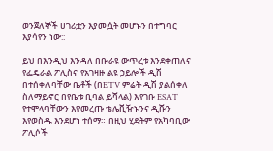ወንጀለኞች ሀገሪቷን እያመሷት መሆኑን በተግባር እያሳየን ነው::

ይህ በእንዲህ እንዳለ በቡራዩ ውጥረቱ እንደቀጠለና የፌዴራል ፖሊስና የአገዛዙ ልዩ ኃይሎች ዲሽ በተሰቀለባቸው ቤቶች (በETV ምሬት ዲሽ ያልሰቀለ ስለማይኖር በየቤቱ ቢባል ይሻላል) እየገቡ ESAT የተሞላባቸውን እየመረጡ ቴሌቪዥኑንና ዲሹን እየወስዱ እንደሆነ ተሰማ። በዚህ ሂደትም የአካባቢው ፖሊሶች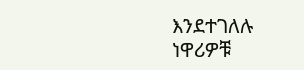እንደተገለሉ ነዋሪዎቹ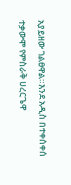አያይዘው ገልፀዋል።እንደ አዲስ በተቀሰቀሰ ተቃውሞ የምስራቅ ሀረርጌዋ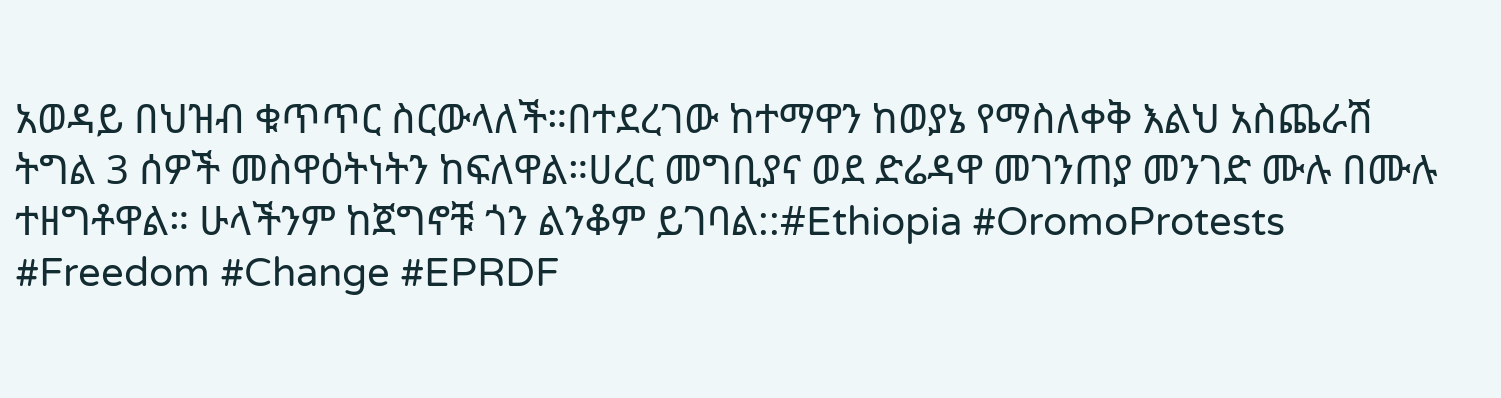አወዳይ በህዝብ ቁጥጥር ስርውላለች።በተደረገው ከተማዋን ከወያኔ የማስለቀቅ እልህ አስጨራሽ ትግል 3 ሰዎች መስዋዕትነትን ከፍለዋል።ሀረር መግቢያና ወደ ድሬዳዋ መገንጠያ መንገድ ሙሉ በሙሉ ተዘግቶዋል። ሁላችንም ከጀግኖቹ ጎን ልንቆም ይገባል::#Ethiopia #OromoProtests #Freedom #Change #EPRDF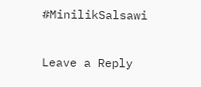#MinilikSalsawi

Leave a Reply